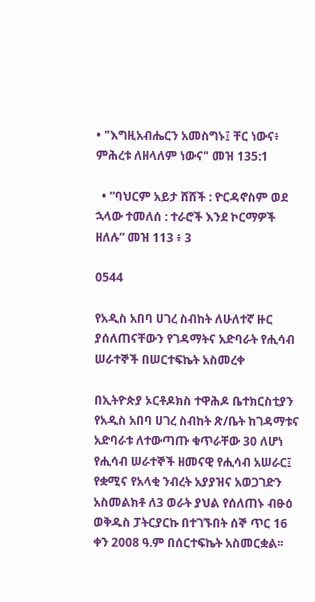• "እግዚአብሔርን አመስግኑ፤ ቸር ነውና፥ ምሕረቱ ለዘላለም ነውና" መዝ 135:1

  • ”ባህርም አይታ ሸሸች : ዮርዳኖስም ወደ ኋላው ተመለሰ : ተራሮች እንደ ኮርማዎች ዘለሉ” መዝ 113 ፥ 3

0544

የአዲስ አበባ ሀገረ ስብከት ለሁለተኛ ዙር ያሰለጠናቸውን የገዳማትና አድባራት የሒሳብ ሠራተኞች በሠርተፍኬት አስመረቀ

በኢትዮጵያ ኦርቶዶክስ ተዋሕዶ ቤተክርስቲያን የአዲስ አበባ ሀገረ ስብከት ጽ/ቤት ከገዳማቱና አድባራቱ ለተውጣጡ ቁጥራቸው 30 ለሆነ የሒሳብ ሠራተኞች ዘመናዊ የሒሳብ አሠራር፤ የቋሚና የአላቂ ንብረት አያያዝና አወጋገድን አስመልክቶ ለ3 ወራት ያህል የሰለጠኑ ብፁዕ ወቅዱስ ፓትርያርኩ በተገኙበት ሰኞ ጥር 16 ቀን 2008 ዓ.ም በሰርተፍኬት አስመርቋል፡፡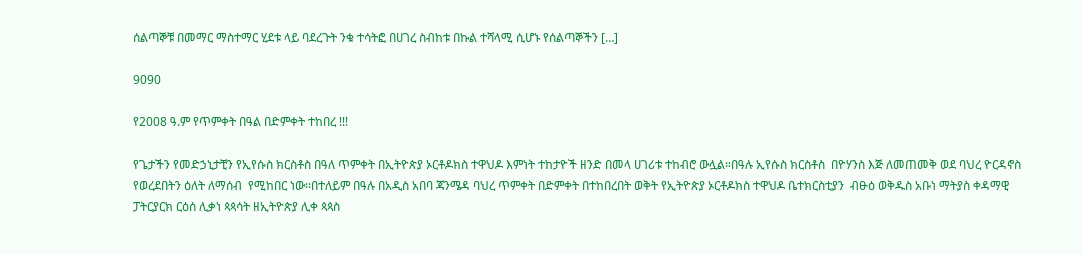ሰልጣኞቹ በመማር ማስተማር ሂደቱ ላይ ባደረጉት ንቁ ተሳትፎ በሀገረ ስብከቱ በኩል ተሻላሚ ሲሆኑ የሰልጣኞችን […]

9090

የ2008 ዓ.ም የጥምቀት በዓል በድምቀት ተከበረ !!!

የጌታችን የመድኃኒታቺን የኢየሱስ ክርስቶስ በዓለ ጥምቀት በኢትዮጵያ ኦርቶዶክስ ተዋህዶ እምነት ተከታዮች ዘንድ በመላ ሀገሪቱ ተከብሮ ውሏል።በዓሉ ኢየሱስ ክርስቶስ  በዮሃንስ እጅ ለመጠመቅ ወደ ባህረ ዮርዳኖስ የወረደበትን ዕለት ለማሰብ  የሚከበር ነው፡፡በተለይም በዓሉ በአዲስ አበባ ጃንሜዳ ባህረ ጥምቀት በድምቀት በተከበረበት ወቅት የኢትዮጵያ ኦርቶዶክስ ተዋህዶ ቤተክርስቲያን  ብፁዕ ወቅዱስ አቡነ ማትያስ ቀዳማዊ ፓትርያርክ ርዕሰ ሊቃነ ጳጳሳት ዘኢትዮጵያ ሊቀ ጳጳስ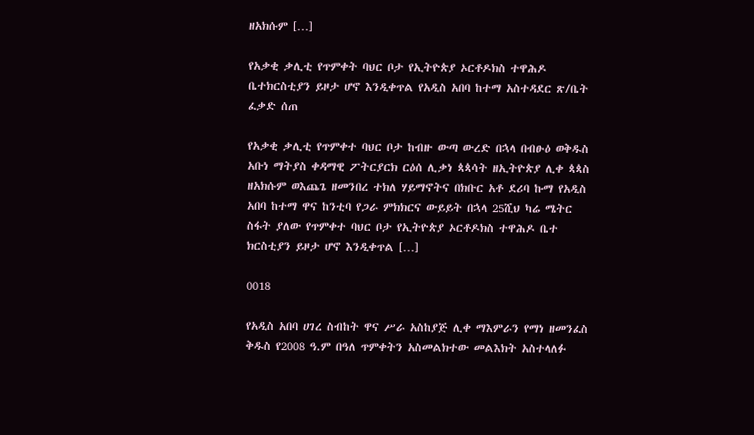ዘአክሱም […]

የአቃቂ ቃሊቲ የጥምቀት ባህር ቦታ የኢትዮጵያ ኦርቶዶክስ ተዋሕዶ ቤተክርስቲያን ይዞታ ሆኖ እንዲቀጥል የአዲስ አበባ ከተማ አስተዳደር ጽ/ቤት ፈቃድ ሰጠ

የአቃቂ ቃሊቲ የጥምቀተ ባህር ቦታ ከብዙ ውጣ ውረድ በኋላ በብፁዕ ወቅዱስ አቡነ ማትያስ ቀዳማዊ ፖትርያርክ ርዕሰ ሊቃነ ጳጳሳት ዘኢትዮጵያ ሊቀ ጳጳስ ዘአክሱም ወእጨጌ ዘመንበረ ተክለ ሃይማኖትና በክቡር አቶ ደሪባ ኩማ የአዲስ አበባ ከተማ ዋና ከንቲባ የጋራ ምክክርና ውይይት በኋላ 25ሺህ ካሬ ሜትር ስፋት ያለው የጥምቀተ ባህር ቦታ የኢትዮጵያ ኦርቶዶክስ ተዋሕዶ ቤተ ክርስቲያን ይዞታ ሆኖ እንዲቀጥል […]

0018

የአዲስ አበባ ሀገረ ስብከት ዋና ሥራ አስከያጅ ሊቀ ማእምራን የማነ ዘመንፈስ ቅዱስ የ2008 ዓ.ም በዓለ ጥምቀትን አስመልክተው መልእክት አስተላለፉ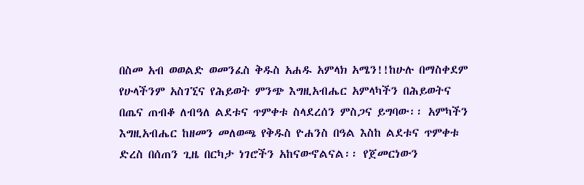በስመ አብ ወወልድ ወመንፈስ ቅዱስ አሐዱ አምላክ አሜን!!ከሁሉ በማስቀደም የሁላችንም አስገኚና የሕይወት ምንጭ እግዚአብሔር አምላካችን በሕይወትና በጤና ጠብቆ ለብዓለ ልደቱና ጥምቀቱ ስላደረሰን ምስጋና ይግባው፡፡ አምካችን እግዚአብሔር ከዘመን መለወጫ የቅዱስ ዮሐንስ በዓል እስከ ልደቱና ጥምቀቱ ድረስ በሰጠን ጊዜ በርካታ ነገሮችን አከናውኖልናል፡፡ የጀመርነውን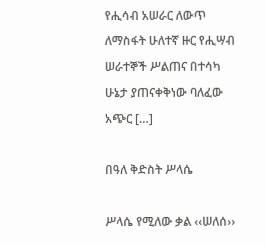የሒሳብ አሠራር ለውጥ ለማስፋት ሁለተኛ ዙር የሒሣብ ሠራተኞች ሥልጠና በተሳካ ሁኔታ ያጠናቀቅነው ባለፈው አጭር […]

በዓለ ቅድስት ሥላሴ

ሥላሴ የሚለው ቃል ‹‹ሠለሰ››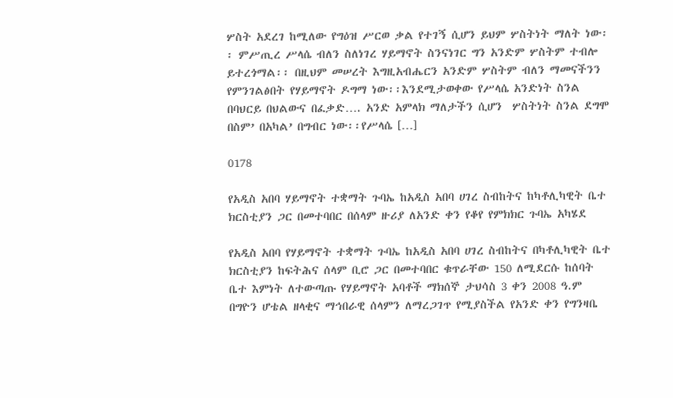ሦስት አደረገ ከሚለው የግዕዝ ሥርወ ቃል የተገኝ ሲሆን ይህም ሦስትነት ማለት ነው፡፡ ምሥጢረ ሥላሴ ብለን ስለነገረ ሃይማኖት ስንናነገር ግን አንድም ሦስትም ተብሎ ይተረጎማል፡፡ በዚህም መሠረት እግዚአብሔርን አንድም ሦስትም ብለን ማመናችንን የምንገልፅበት የሃይማኖት ዶግማ ነው፡፡እንደሚታወቀው የሥላሴ አንድነት ስንል በባህርይ በህልውና በፈቃድ…. አንድ አምላክ ማለታችን ሲሆን  ሦስትነት ስንል ደግሞ በስም’ በአካል’ በግብር ነው፡፡የሥላሴ […]

0178

የአዲስ አበባ ሃይማኖት ተቋማት ጉባኤ ከአዲስ አበባ ሀገረ ስብከትና ከካቶሊካዊት ቤተ ክርስቲያን ጋር በመተባበር በሰላም ዙሪያ ለአንድ ቀን የቆየ የምክክር ጉባኤ አካሄደ

የአዲስ አበባ የሃይማኖት ተቋማት ጉባኤ ከአዲስ አበባ ሀገረ ስብከትና በካቶሊካዊት ቤተ ክርስቲያን ከፍትሕና ሰላም ቢሮ ጋር በመተባበር ቁጥራቸው 150 ለሚደርሱ ከሰባት ቤተ እምነት ለተውጣጡ የሃይማኖት አባቶች ማክሰኞ ታህሳስ 3 ቀን 2008 ዓ.ም በግዮን ሆቴል ዘላቂና ማኅበራዊ ሰላምን ለማረጋገጥ የሚያስችል የአንድ ቀን የግንዛቤ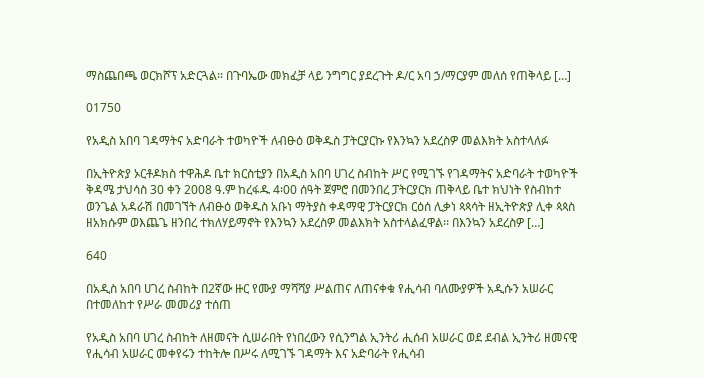ማስጨበጫ ወርክሾፕ አድርጓል፡፡ በጉባኤው መክፈቻ ላይ ንግግር ያደረጉት ዶ/ር አባ ኃ/ማርያም መለሰ የጠቅላይ […]

01750

የአዲስ አበባ ገዳማትና አድባራት ተወካዮች ለብፁዕ ወቅዱስ ፓትርያርኩ የእንኳን አደረስዎ መልእክት አስተላለፉ

በኢትዮጵያ ኦርቶዶክስ ተዋሕዶ ቤተ ክርስቲያን በአዲስ አበባ ሀገረ ስብከት ሥር የሚገኙ የገዳማትና አድባራት ተወካዮች ቅዳሜ ታህሳስ 30 ቀን 2008 ዓ.ም ከረፋዱ 4፡00 ሰዓት ጀምሮ በመንበረ ፓትርያርክ ጠቅላይ ቤተ ክህነት የስብከተ ወንጌል አዳራሽ በመገኘት ለብፁዕ ወቅዱስ አቡነ ማትያስ ቀዳማዊ ፓትርያርክ ርዕሰ ሊቃነ ጳጳሳት ዘኢትዮጵያ ሊቀ ጳጳስ ዘአክሱም ወእጨጌ ዘንበረ ተክለሃይማኖት የእንኳን አደረስዎ መልእክት አስተላልፈዋል፡፡ በእንኳን አደረስዎ […]

640

በአዲስ አበባ ሀገረ ስብከት በ2ኛው ዙር የሙያ ማሻሻያ ሥልጠና ለጠናቀቁ የሒሳብ ባለሙያዎች አዲሱን አሠራር በተመለከተ የሥራ መመሪያ ተሰጠ

የአዲስ አበባ ሀገረ ስብከት ለዘመናት ሲሠራበት የነበረውን የሲንግል ኢንትሪ ሒሰብ አሠራር ወደ ደብል ኢንትሪ ዘመናዊ የሒሳብ አሠራር መቀየሩን ተከትሎ በሥሩ ለሚገኙ ገዳማት እና አድባራት የሒሳብ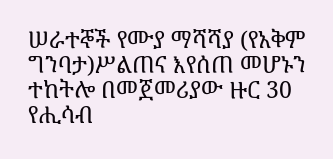ሠራተኞች የሙያ ማሻሻያ (የአቅም ግንባታ)ሥልጠና እየሰጠ መሆኑን ተከትሎ በመጀመሪያው ዙር 30 የሒሳብ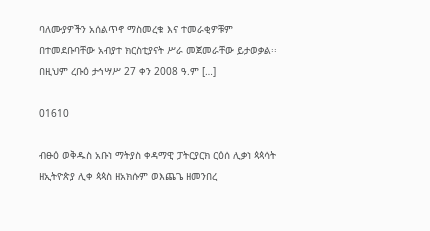ባለሙያዎችን አሰልጥኖ ማስመረቁ እና ተመራቂዎቹም በተመደቡባቸው አብያተ ክርስቲያናት ሥራ መጀመራቸው ይታወቃል፡፡ በዚህም ረቡዕ ታኅሣሥ 27 ቀን 2008 ዓ.ም […]

01610

ብፁዕ ወቅዱስ አቡነ ማትያስ ቀዳማዊ ፓትርያርክ ርዕሰ ሊቃነ ጳጳሳት ዘኢትዮጵያ ሊቀ ጳጳስ ዘአክሱም ወእጨጌ ዘመንበረ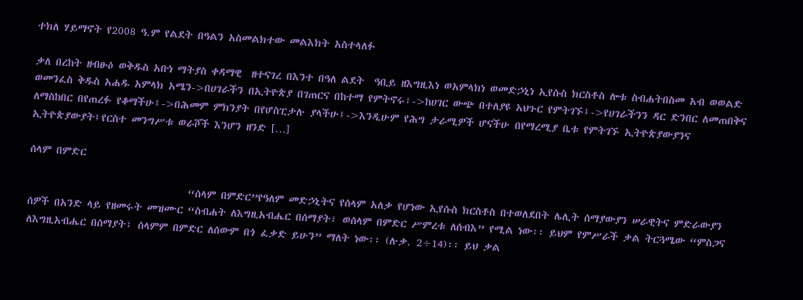ተክለ ሃይማኖት የ2008 ዓ.ም የልደት በዓልን አስመልክተው መልእክት አስተላለፉ

ቃለ በረከት ዘብፁዕ ወቅዱስ አቡነ ማትያስ ቀዳማዊ  ዘተናገረ በእንተ በዓለ ልደት  ዓቢይ ዘእግዚእነ ወአምላክነ ወመድኃኒነ ኢየሱስ ክርስቶስ ሎቱ ስብሐትበስመ አብ ወወልድ ወመንፈስ ቅዱስ አሐዱ አምላክ አሜን->በሀገራችን በኢትዮጵያ በገጠርና በከተማ የምትኖሩ፣->ከሀገር ውጭ በተለያዩ አህጉር የምትገኙ፤->የሀገራችንን ዳር ድንበር ለመጠበቅና ለማስከበር በየጠረፉ የቆማችሁ፤->በሕመም ምክንያት በየሆስፒታሉ ያላችሁ፤->እንዲሁም የሕግ ታራሚዎች ሆናችሁ በየማረሚያ ቤቱ የምትገኙ ኢትዮጵያውያንና ኢትዮጵያውያት፤የርስተ መንግሥቱ ወራሾች እንሆን ዘንድ […]

ሰላም በምድር

                                “ሰላም በምድር”የዓለም መድኃኒትና የሰላም አለቃ የሆነው ኢየሱስ ክርስቶስ በተወለደበት ሌሊት ሰማያውያን ሠራዊትና ምድራውያን ሰዎች በአንድ ላይ የዘመሩት መዝሙር “ስብሐት ለእግዚአብሔር በሰማያት፣ ወሰላም በምድር ሥምረቱ ለሰብእ” የሚል ነው፡፡ ይህም የምሥራች ቃል ትርጓሜው “ምስጋና ለእግዚአብሔር በሰማያት፣ ሰላምም በምድር ለሰውም በጎ ፈቃድ ይሁን” ማለት ነው፡፡ (ሉቃ. 2÷14)፡፡ ይህ ቃል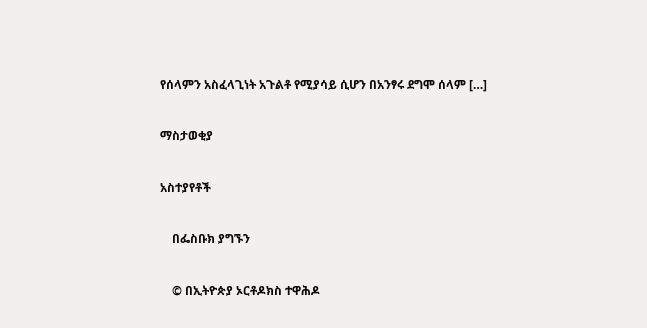የሰላምን አስፈላጊነት አጉልቶ የሚያሳይ ሲሆን በአንፃሩ ደግሞ ሰላም […]

ማስታወቂያ

አስተያየቶች

    በፌስቡክ ያግኙን

    © በኢትዮጵያ ኦርቶዶክስ ተዋሕዶ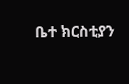ቤተ ክርስቲያን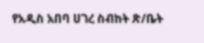የአዲስ አበባ ሀገረ ስብከት ጽ/ቤት